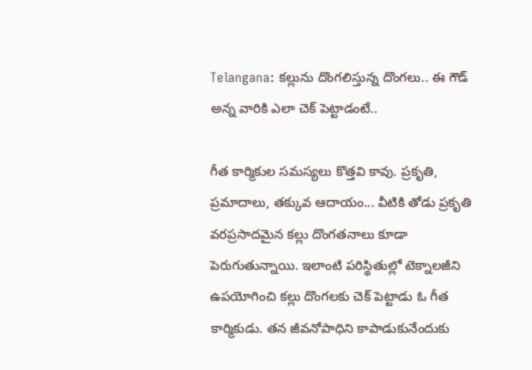Telangana: కల్లును దొంగలిస్తున్న దొంగలు.. ఈ గౌడ్ అన్న వారికి ఎలా చెక్ పెట్టాడంటే..

గీత కార్మికుల సమస్యలు కొత్తవి కావు. ప్రకృతి, ప్రమాదాలు, తక్కువ ఆదాయం... వీటికి తోడు ప్రకృతి వరప్రసాదమైన కల్లు దొంగతనాలు కూడా పెరుగుతున్నాయి. ఇలాంటి పరిస్థితుల్లో టెక్నాలజీని ఉపయోగించి కల్లు దొంగలకు చెక్ పెట్టాడు ఓ గీత కార్మికుడు. తన జీవనోపాధిని కాపాడుకునేందుకు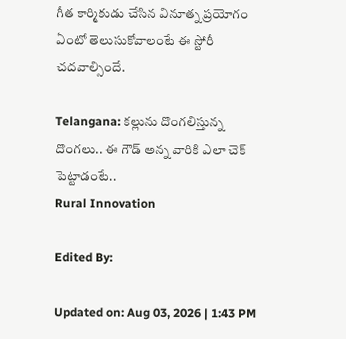గీత కార్మికుడు చేసిన వినూత్న ప్రయోగం ఏంటో తెలుసుకోవాలంటే ఈ స్టోరీ చదవాల్సిందే.

Telangana: కల్లును దొంగలిస్తున్న దొంగలు.. ఈ గౌడ్ అన్న వారికి ఎలా చెక్ పెట్టాడంటే..
Rural Innovation

Edited By:

Updated on: Aug 03, 2026 | 1:43 PM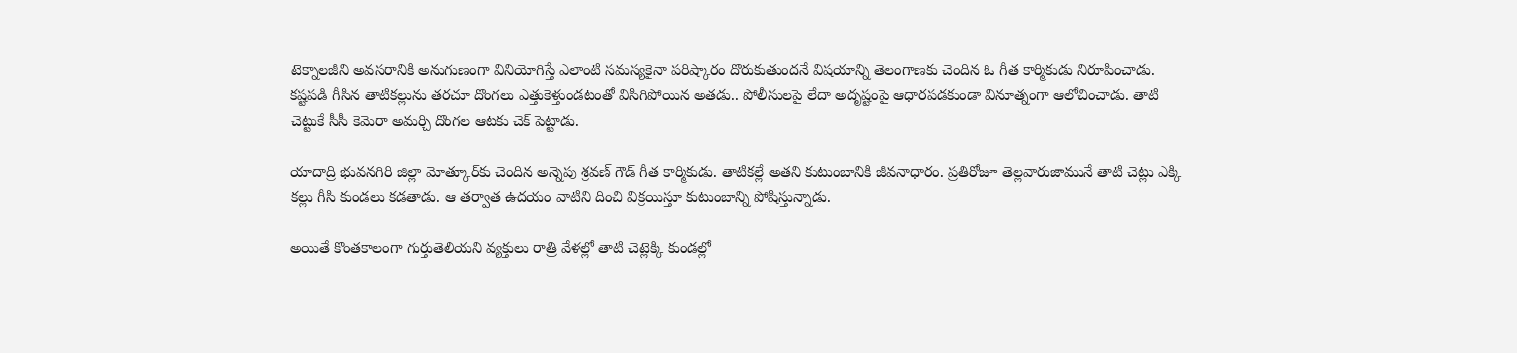టెక్నాలజీని అవసరానికి అనుగుణంగా వినియోగిస్తే ఎలాంటి సమస్యకైనా పరిష్కారం దొరుకుతుందనే విషయాన్ని తెలంగాణకు చెందిన ఓ గీత కార్మికుడు నిరూపించాడు. కష్టపడి గీసిన తాటికల్లును తరచూ దొంగలు ఎత్తుకెళ్తుండటంతో విసిగిపోయిన అతడు.. పోలీసులపై లేదా అదృష్టంపై ఆధారపడకుండా వినూత్నంగా ఆలోచించాడు. తాటి చెట్టుకే సీసీ కెమెరా అమర్చి దొంగల ఆటకు చెక్ పెట్టాడు.

యాదాద్రి భువనగిరి జిల్లా మోత్కూర్‌కు చెందిన అన్నెపు శ్రవణ్ గౌడ్ గీత కార్మికుడు. తాటికల్లే అతని కుటుంబానికి జీవనాధారం. ప్రతిరోజూ తెల్లవారుజామునే తాటి చెట్లు ఎక్కి కల్లు గీసి కుండలు కడతాడు. ఆ తర్వాత ఉదయం వాటిని దించి విక్రయిస్తూ కుటుంబాన్ని పోషిస్తున్నాడు.

అయితే కొంతకాలంగా గుర్తుతెలియని వ్యక్తులు రాత్రి వేళల్లో తాటి చెట్లెక్కి కుండల్లో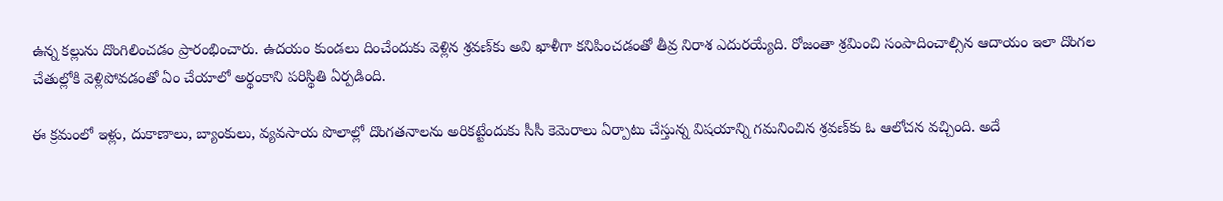ఉన్న కల్లును దొంగిలించడం ప్రారంభించారు. ఉదయం కుండలు దించేందుకు వెళ్లిన శ్రవణ్‌కు అవి ఖాళీగా కనిపించడంతో తీవ్ర నిరాశ ఎదురయ్యేది. రోజంతా శ్రమించి సంపాదించాల్సిన ఆదాయం ఇలా దొంగల చేతుల్లోకి వెళ్లిపోవడంతో ఏం చేయాలో అర్థంకాని పరిస్థితి ఏర్పడింది.

ఈ క్రమంలో ఇళ్లు, దుకాణాలు, బ్యాంకులు, వ్యవసాయ పొలాల్లో దొంగతనాలను అరికట్టేందుకు సీసీ కెమెరాలు ఏర్పాటు చేస్తున్న విషయాన్ని గమనించిన శ్రవణ్‌కు ఓ ఆలోచన వచ్చింది. అదే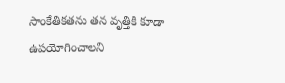సాంకేతికతను తన వృత్తికి కూడా ఉపయోగించాలని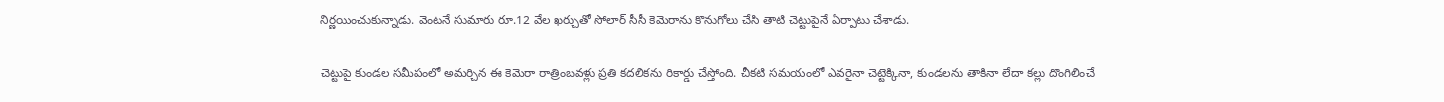నిర్ణయించుకున్నాడు. వెంటనే సుమారు రూ.12 వేల ఖర్చుతో సోలార్ సీసీ కెమెరాను కొనుగోలు చేసి తాటి చెట్టుపైనే ఏర్పాటు చేశాడు.

చెట్టుపై కుండల సమీపంలో అమర్చిన ఈ కెమెరా రాత్రింబవళ్లు ప్రతి కదలికను రికార్డు చేస్తోంది. చీకటి సమయంలో ఎవరైనా చెట్టెక్కినా, కుండలను తాకినా లేదా కల్లు దొంగిలించే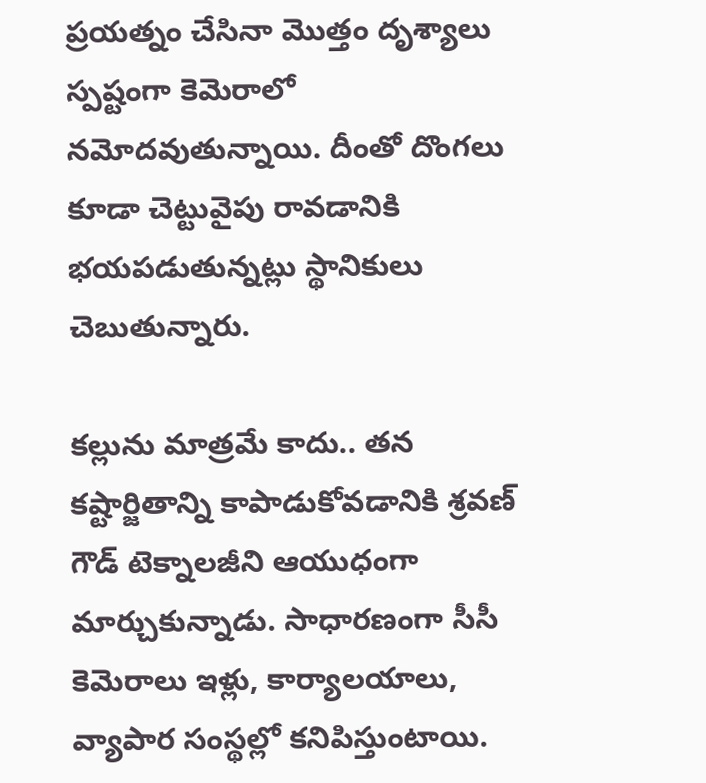ప్రయత్నం చేసినా మొత్తం దృశ్యాలు స్పష్టంగా కెమెరాలో నమోదవుతున్నాయి. దీంతో దొంగలు కూడా చెట్టువైపు రావడానికి భయపడుతున్నట్లు స్థానికులు చెబుతున్నారు.

కల్లును మాత్రమే కాదు.. తన కష్టార్జితాన్ని కాపాడుకోవడానికి శ్రవణ్ గౌడ్ టెక్నాలజీని ఆయుధంగా మార్చుకున్నాడు. సాధారణంగా సీసీ కెమెరాలు ఇళ్లు, కార్యాలయాలు, వ్యాపార సంస్థల్లో కనిపిస్తుంటాయి.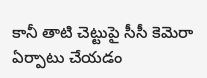కానీ తాటి చెట్టుపై సీసీ కెమెరా ఏర్పాటు చేయడం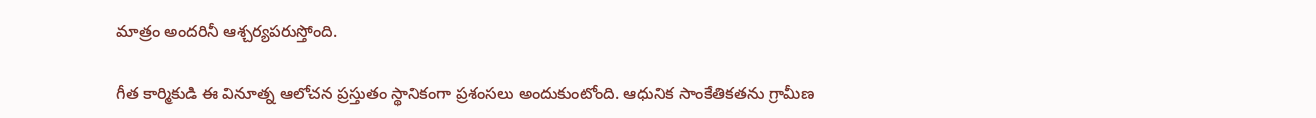మాత్రం అందరినీ ఆశ్చర్యపరుస్తోంది.

గీత కార్మికుడి ఈ వినూత్న ఆలోచన ప్రస్తుతం స్థానికంగా ప్రశంసలు అందుకుంటోంది. ఆధునిక సాంకేతికతను గ్రామీణ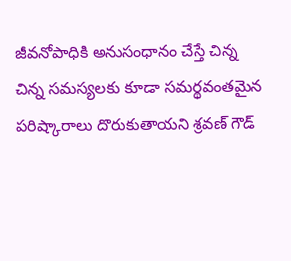జీవనోపాధికి అనుసంధానం చేస్తే చిన్న చిన్న సమస్యలకు కూడా సమర్థవంతమైన పరిష్కారాలు దొరుకుతాయని శ్రవణ్ గౌడ్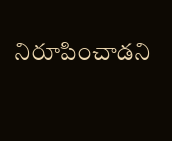నిరూపించాడని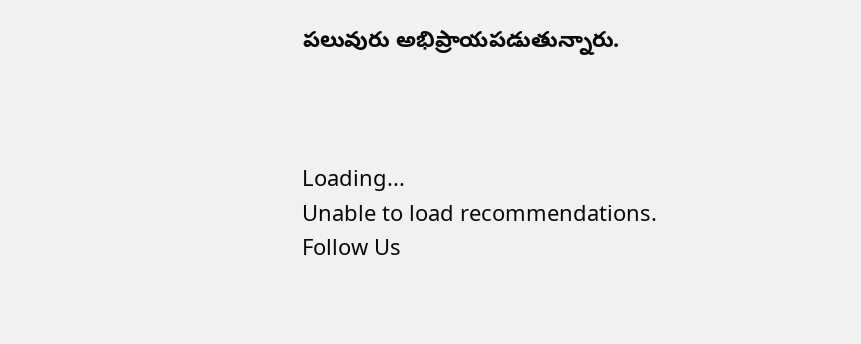పలువురు అభిప్రాయపడుతున్నారు.



Loading...
Unable to load recommendations.
Follow Us